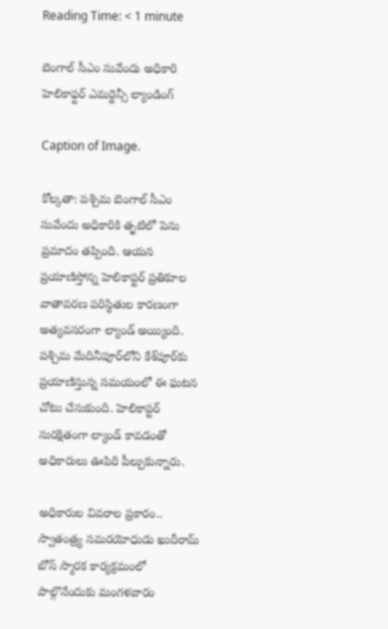Reading Time: < 1 minute

బెంగాల్ సీఎం సువేందు అధికారి హెలికాఫ్టర్ ఎమర్జెన్సీ ల్యాండింగ్

Caption of Image.

కోల్కతా: పశ్చిమ బెంగాల్ సీఎం సువేందు అధికారికి తృటిలో పెను ప్రమాదం తప్పింది. ఆయన ప్రయాణిస్తోన్న హెలికాప్టర్ ప్రతికూల వాతావరణ పరిస్థితుల కారణంగా అత్యవసరంగా ల్యాండ్ అయ్యింది. పశ్చిమ మేదినీపూర్‌లోని కేశ్‌పూర్‌కు ప్రయాణిస్తున్న సమయంలో ఈ ఘటన చోటు చేసుకుంది. హెలికాప్టర్ సురక్షితంగా ల్యాండ్ కావడంతో అధికారులు ఊపిరి పీల్చుకున్నారు.

అధికారుల వివరాల ప్రకారం.. స్వాతంత్ర్య సమరయోధుడు ఖుదీరామ్ బోస్ స్మారక కార్యక్రమంలో పాల్గొనేందుకు మంగళవారం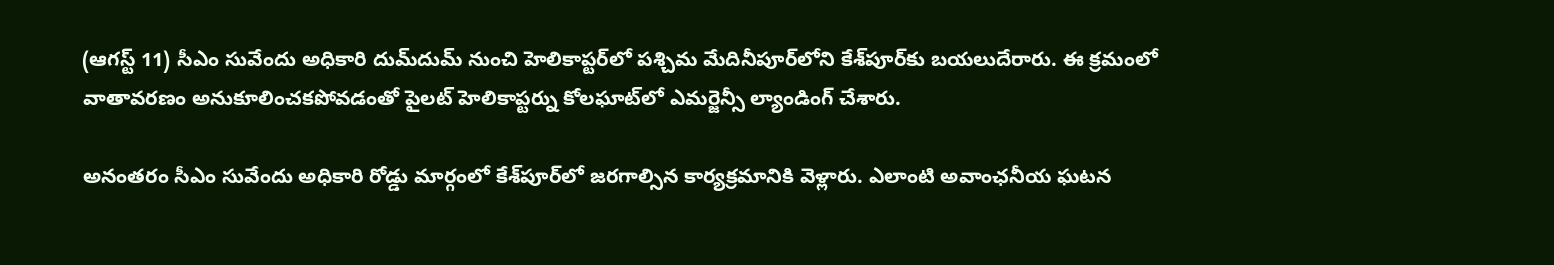(ఆగస్ట్ 11) సీఎం సువేందు అధికారి దుమ్‌దుమ్ నుంచి హెలికాప్టర్‌లో పశ్చిమ మేదినీపూర్‌లోని కేశ్‌పూర్‌కు బయలుదేరారు. ఈ క్రమంలో వాతావరణం అనుకూలించకపోవడంతో పైలట్ హెలికాప్టర్ను కోలఘాట్‌లో ఎమర్జెన్సీ ల్యాండింగ్ చేశారు.

అనంతరం సీఎం సువేందు అధికారి రోడ్డు మార్గంలో కేశ్‌పూర్‌లో జరగాల్సిన కార్యక్రమానికి వెళ్లారు. ఎలాంటి అవాంఛనీయ ఘటన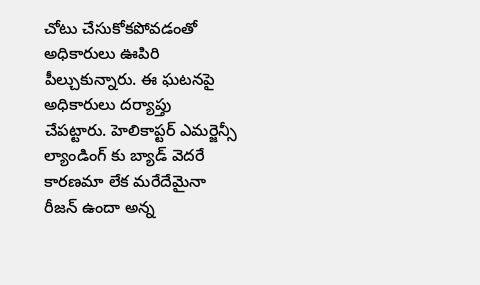చోటు చేసుకోకపోవడంతో అధికారులు ఊపిరి పీల్చుకున్నారు. ఈ ఘటనపై అధికారులు దర్యాప్తు చేపట్టారు. హెలికాప్టర్ ఎమర్జెన్సీ ల్యాండింగ్ కు బ్యాడ్ వెదరే కారణమా లేక మరేదేమైనా రీజన్ ఉందా అన్న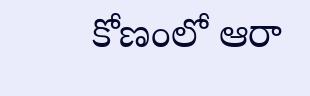కోణంలో ఆరా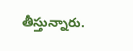తీస్తున్నారు.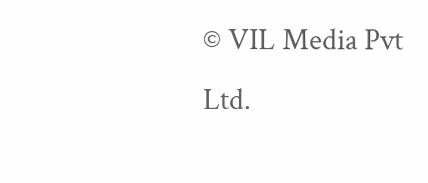© VIL Media Pvt Ltd.